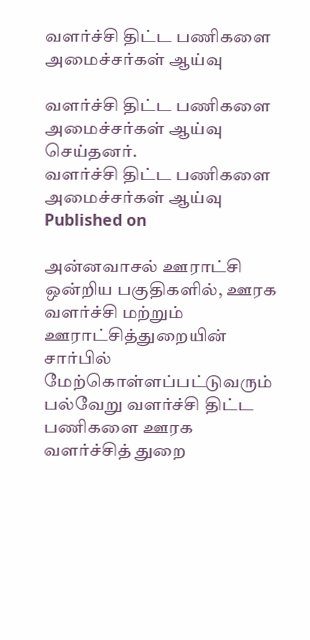வளர்ச்சி திட்ட பணிகளை அமைச்சர்கள் ஆய்வு

வளர்ச்சி திட்ட பணிகளை அமைச்சர்கள் ஆய்வு செய்தனர்.
வளர்ச்சி திட்ட பணிகளை அமைச்சர்கள் ஆய்வு
Published on

அன்னவாசல் ஊராட்சி ஒன்றிய பகுதிகளில், ஊரக வளர்ச்சி மற்றும் ஊராட்சித்துறையின் சார்பில் மேற்கொள்ளப்பட்டுவரும் பல்வேறு வளர்ச்சி திட்ட பணிகளை ஊரக வளர்ச்சித் துறை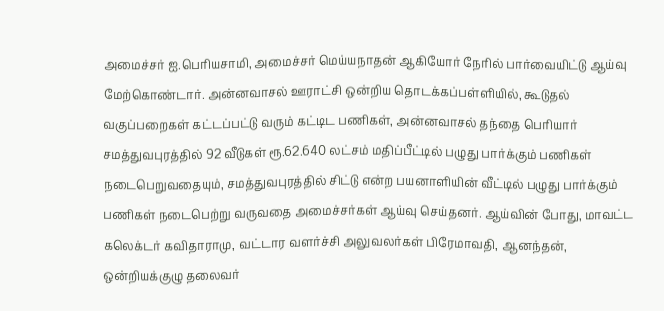அமைச்சர் ஐ.பெரியசாமி, அமைச்சர் மெய்யநாதன் ஆகியோர் நேரில் பார்வையிட்டு ஆய்வு மேற்கொண்டார். அன்னவாசல் ஊராட்சி ஒன்றிய தொடக்கப்பள்ளியில், கூடுதல் வகுப்பறைகள் கட்டப்பட்டு வரும் கட்டிட பணிகள், அன்னவாசல் தந்தை பெரியார் சமத்துவபுரத்தில் 92 வீடுகள் ரூ.62.640 லட்சம் மதிப்பீட்டில் பழுது பார்க்கும் பணிகள் நடைபெறுவதையும், சமத்துவபுரத்தில் சிட்டு என்ற பயனாளியின் வீட்டில் பழுது பார்க்கும் பணிகள் நடைபெற்று வருவதை அமைச்சர்கள் ஆய்வு செய்தனர். ஆய்வின் போது, மாவட்ட கலெக்டர் கவிதாராமு, வட்டார வளர்ச்சி அலுவலர்கள் பிரேமாவதி, ஆனந்தன், ஒன்றியக்குழு தலைவர்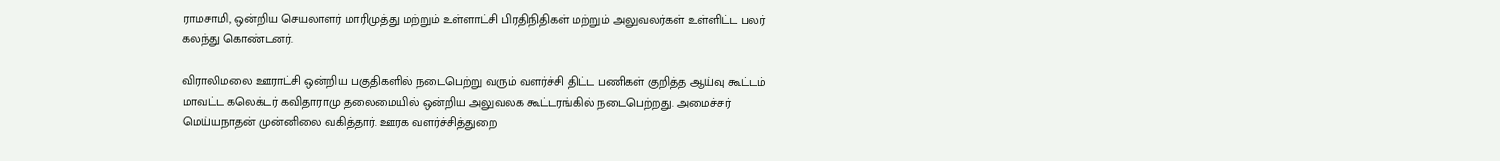ராமசாமி, ஒன்றிய செயலாளர் மாரிமுத்து மற்றும் உள்ளாட்சி பிரதிநிதிகள் மற்றும் அலுவலர்கள் உள்ளிட்ட பலர் கலந்து கொண்டனர்.

விராலிமலை ஊராட்சி ஒன்றிய பகுதிகளில் நடைபெற்று வரும் வளர்ச்சி திட்ட பணிகள் குறித்த ஆய்வு கூட்டம் மாவட்ட கலெக்டர் கவிதாராமு தலைமையில் ஒன்றிய அலுவலக கூட்டரங்கில் நடைபெற்றது. அமைச்சர் மெய்யநாதன் முன்னிலை வகித்தார். ஊரக வளர்ச்சித்துறை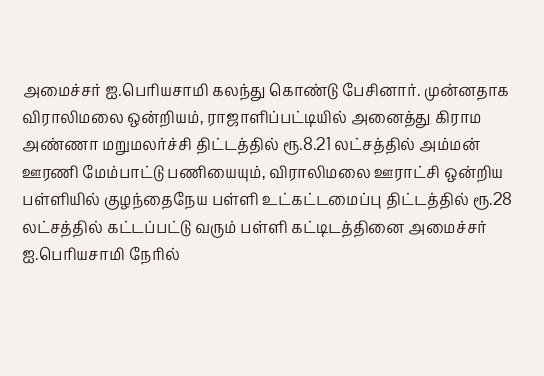அமைச்சர் ஐ.பெரியசாமி கலந்து கொண்டு பேசினார். முன்னதாக விராலிமலை ஒன்றியம், ராஜாளிப்பட்டியில் அனைத்து கிராம அண்ணா மறுமலர்ச்சி திட்டத்தில் ரூ.8.21 லட்சத்தில் அம்மன் ஊரணி மேம்பாட்டு பணியையும், விராலிமலை ஊராட்சி ஒன்றிய பள்ளியில் குழந்தைநேய பள்ளி உட்கட்டமைப்பு திட்டத்தில் ரூ.28 லட்சத்தில் கட்டப்பட்டு வரும் பள்ளி கட்டிடத்தினை அமைச்சர் ஐ.பெரியசாமி நேரில்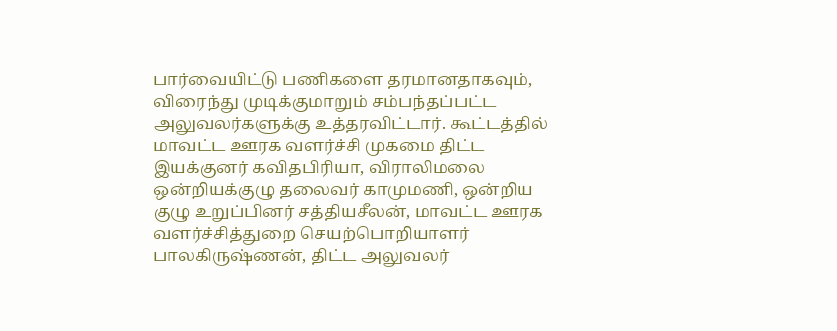பார்வையிட்டு பணிகளை தரமானதாகவும், விரைந்து முடிக்குமாறும் சம்பந்தப்பட்ட அலுவலர்களுக்கு உத்தரவிட்டார். கூட்டத்தில் மாவட்ட ஊரக வளர்ச்சி முகமை திட்ட இயக்குனர் கவிதபிரியா, விராலிமலை ஒன்றியக்குழு தலைவர் காமுமணி, ஒன்றிய குழு உறுப்பினர் சத்தியசீலன், மாவட்ட ஊரக வளர்ச்சித்துறை செயற்பொறியாளர் பாலகிருஷ்ணன், திட்ட அலுவலர்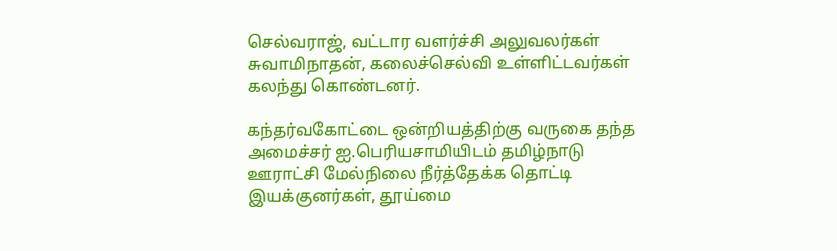செல்வராஜ், வட்டார வளர்ச்சி அலுவலர்கள் சுவாமிநாதன், கலைச்செல்வி உள்ளிட்டவர்கள் கலந்து கொண்டனர்.

கந்தர்வகோட்டை ஒன்றியத்திற்கு வருகை தந்த அமைச்சர் ஐ.பெரியசாமியிடம் தமிழ்நாடு ஊராட்சி மேல்நிலை நீர்த்தேக்க தொட்டி இயக்குனர்கள், தூய்மை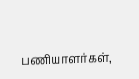பணியாளர்கள்,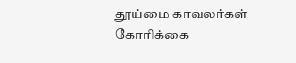தூய்மை காவலர்கள் கோரிக்கை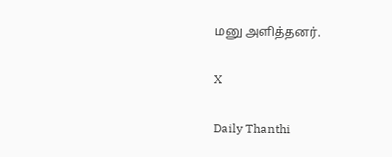மனு அளித்தனர்.

X

Daily Thanthi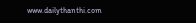www.dailythanthi.com